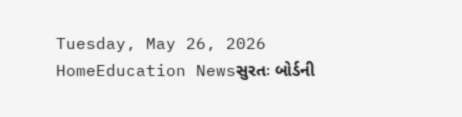Tuesday, May 26, 2026
HomeEducation Newsસુરતઃ બોર્ડની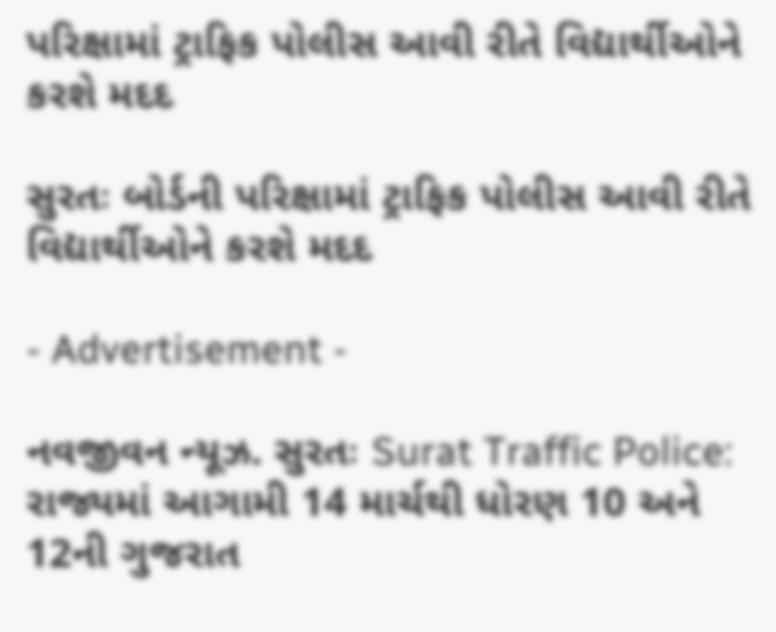પરિક્ષામાં ટ્રાફિક પોલીસ આવી રીતે વિદ્યાર્થીઓને કરશે મદદ

સુરતઃ બોર્ડની પરિક્ષામાં ટ્રાફિક પોલીસ આવી રીતે વિદ્યાર્થીઓને કરશે મદદ

- Advertisement -

નવજીવન ન્યૂઝ. સુરતઃ Surat Traffic Police: રાજ્યમાં આગામી 14 માર્ચથી ધોરણ 10 અને 12ની ગુજરાત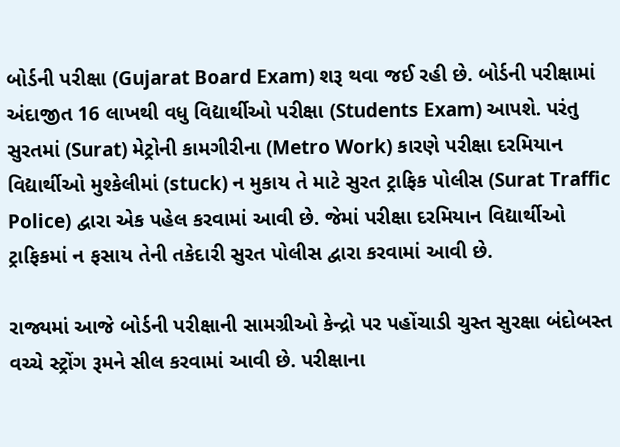બોર્ડની પરીક્ષા (Gujarat Board Exam) શરૂ થવા જઈ રહી છે. બોર્ડની પરીક્ષામાં અંદાજીત 16 લાખથી વધુ વિદ્યાર્થીઓ પરીક્ષા (Students Exam) આપશે. પરંતુ સુરતમાં (Surat) મેટ્રોની કામગીરીના (Metro Work) કારણે પરીક્ષા દરમિયાન વિદ્યાર્થીઓ મુશ્કેલીમાં (stuck) ન મુકાય તે માટે સુરત ટ્રાફિક પોલીસ (Surat Traffic Police) દ્વારા એક પહેલ કરવામાં આવી છે. જેમાં પરીક્ષા દરમિયાન વિદ્યાર્થીઓ ટ્રાફિકમાં ન ફસાય તેની તકેદારી સુરત પોલીસ દ્વારા કરવામાં આવી છે.

રાજ્યમાં આજે બોર્ડની પરીક્ષાની સામગ્રીઓ કેન્દ્રો પર પહોંચાડી ચુસ્ત સુરક્ષા બંદોબસ્ત વચ્ચે સ્ટ્રોંગ રૂમને સીલ કરવામાં આવી છે. પરીક્ષાના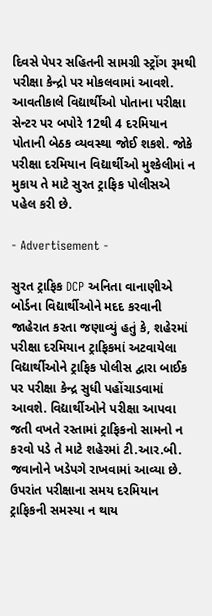દિવસે પેપર સહિતની સામગ્રી સ્ટ્રોંગ રૂમથી પરીક્ષા કેન્દ્રો પર મોકલવામાં આવશે. આવતીકાલે વિદ્યાર્થીઓ પોતાના પરીક્ષા સેન્ટર પર બપોરે 12થી 4 દરમિયાન પોતાની બેઠક વ્યવસ્થા જોઈ શકશે. જોકે પરીક્ષા દરમિયાન વિદ્યાર્થીઓ મુશ્કેલીમાં ન મુકાય તે માટે સુરત ટ્રાફિક પોલીસએ પહેલ કરી છે.

- Advertisement -

સુરત ટ્રાફિક DCP અનિતા વાનાણીએ બોર્ડના વિદ્યાર્થીઓને મદદ કરવાની જાહેરાત કરતા જણાવ્યું હતું કે, શહેરમાં પરીક્ષા દરમિયાન ટ્રાફિકમાં અટવાયેલા વિદ્યાર્થીઓને ટ્રાફિક પોલીસ દ્વારા બાઈક પર પરીક્ષા કેન્દ્ર સુધી પહોંચાડવામાં આવશે. વિદ્યાર્થીઓને પરીક્ષા આપવા જતી વખતે રસ્તામાં ટ્રાફિકનો સામનો ન કરવો પડે તે માટે શહેરમાં ટી.આર.બી. જવાનોને ખડેપગે રાખવામાં આવ્યા છે. ઉપરાંત પરીક્ષાના સમય દરમિયાન ટ્રાફિકની સમસ્યા ન થાય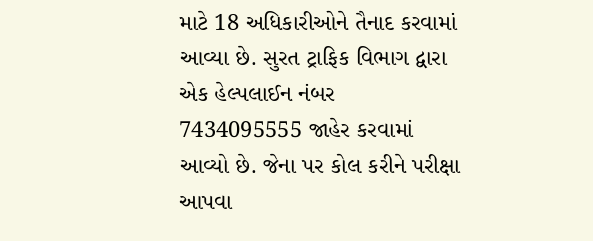માટે 18 અધિકારીઓને તૈનાદ કરવામાં આવ્યા છે. સુરત ટ્રાફિક વિભાગ દ્વારા એક હેલ્પલાઈન નંબર 7434095555 જાહેર કરવામાં આવ્યો છે. જેના પર કોલ કરીને પરીક્ષા આપવા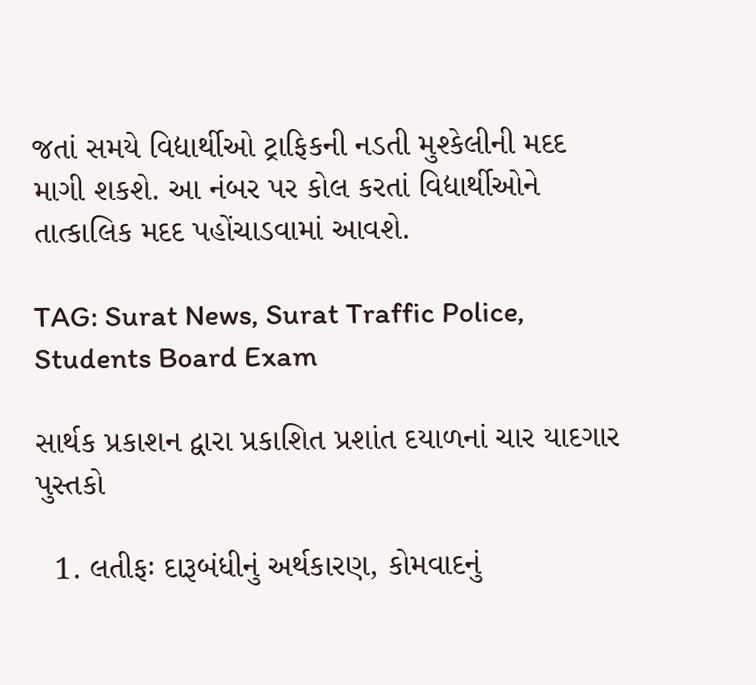જતાં સમયે વિદ્યાર્થીઓ ટ્રાફિકની નડતી મુશ્કેલીની મદદ માગી શકશે. આ નંબર પર કોલ કરતાં વિદ્યાર્થીઓને તાત્કાલિક મદદ પહોંચાડવામાં આવશે.

TAG: Surat News, Surat Traffic Police, Students Board Exam

સાર્થક પ્રકાશન દ્વારા પ્રકાશિત પ્રશાંત દયાળનાં ચાર યાદગાર પુસ્તકો

  1. લતીફઃ દારૂબંધીનું અર્થકારણ, કોમવાદનું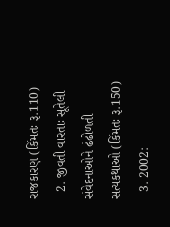રાજકારણ (કિંમતઃ રૂ.110)
  2. જીવતી વારતાઃ સૂતેલી સંવેદનાઓને ઢંઢોળતી સત્યકથાઓ (કિંમતઃ રૂ.150)
  3. 2002: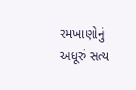રમખાણોનું અધૂરું સત્ય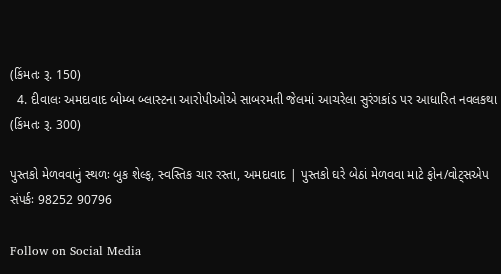(કિંમતઃ રૂ. 150)
  4. દીવાલઃ અમદાવાદ બોમ્બ બ્લાસ્ટના આરોપીઓએ સાબરમતી જેલમાં આચરેલા સુરંગકાંડ પર આધારિત નવલકથા (કિંમતઃ રૂ. 300)

પુસ્તકો મેળવવાનું સ્થળઃ બુક શેલ્ફ, સ્વસ્તિક ચાર રસ્તા, અમદાવાદ | પુસ્તકો ઘરે બેઠાં મેળવવા માટે ફોન/વોટ્સએપ સંપર્કઃ 98252 90796

Follow on Social Media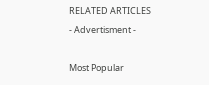RELATED ARTICLES
- Advertisment -

Most Popular